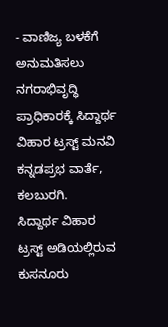- ವಾಣಿಜ್ಯ ಬಳಕೆಗೆ ಅನುಮತಿಸಲು ನಗರಾಭಿವೃದ್ಧಿ ಪ್ರಾಧಿಕಾರಕ್ಕೆ ಸಿದ್ದಾರ್ಥ ವಿಹಾರ ಟ್ರಸ್ಟ್ ಮನವಿ
ಕನ್ನಡಪ್ರಭ ವಾರ್ತೆ, ಕಲಬುರಗಿ.
ಸಿದ್ದಾರ್ಥ ವಿಹಾರ ಟ್ರಸ್ಟ್ ಅಡಿಯಲ್ಲಿರುವ ಕುಸನೂರು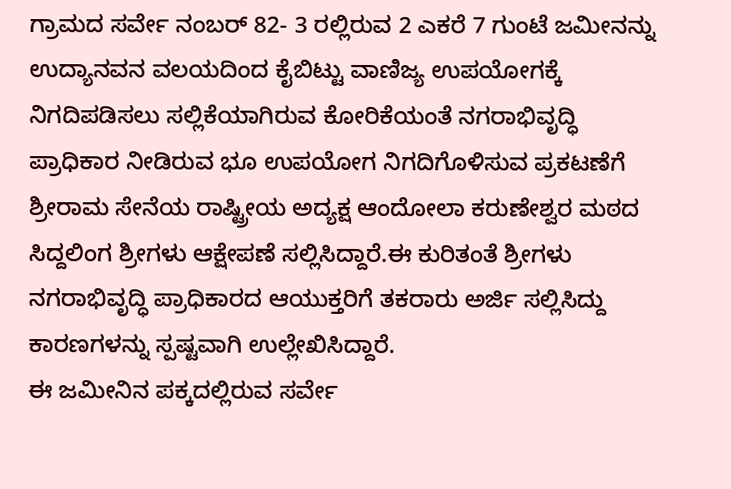ಗ್ರಾಮದ ಸರ್ವೇ ನಂಬರ್ 82- 3 ರಲ್ಲಿರುವ 2 ಎಕರೆ 7 ಗುಂಟೆ ಜಮೀನನ್ನು ಉದ್ಯಾನವನ ವಲಯದಿಂದ ಕೈಬಿಟ್ಟು ವಾಣಿಜ್ಯ ಉಪಯೋಗಕ್ಕೆ ನಿಗದಿಪಡಿಸಲು ಸಲ್ಲಿಕೆಯಾಗಿರುವ ಕೋರಿಕೆಯಂತೆ ನಗರಾಭಿವೃದ್ಧಿ ಪ್ರಾಧಿಕಾರ ನೀಡಿರುವ ಭೂ ಉಪಯೋಗ ನಿಗದಿಗೊಳಿಸುವ ಪ್ರಕಟಣೆಗೆ ಶ್ರೀರಾಮ ಸೇನೆಯ ರಾಷ್ಟ್ರೀಯ ಅದ್ಯಕ್ಷ ಆಂದೋಲಾ ಕರುಣೇಶ್ವರ ಮಠದ ಸಿದ್ದಲಿಂಗ ಶ್ರೀಗಳು ಆಕ್ಷೇಪಣೆ ಸಲ್ಲಿಸಿದ್ದಾರೆ.ಈ ಕುರಿತಂತೆ ಶ್ರೀಗಳು ನಗರಾಭಿವೃದ್ಧಿ ಪ್ರಾಧಿಕಾರದ ಆಯುಕ್ತರಿಗೆ ತಕರಾರು ಅರ್ಜಿ ಸಲ್ಲಿಸಿದ್ದು ಕಾರಣಗಳನ್ನು ಸ್ಪಷ್ಟವಾಗಿ ಉಲ್ಲೇಖಿಸಿದ್ದಾರೆ.
ಈ ಜಮೀನಿನ ಪಕ್ಕದಲ್ಲಿರುವ ಸರ್ವೇ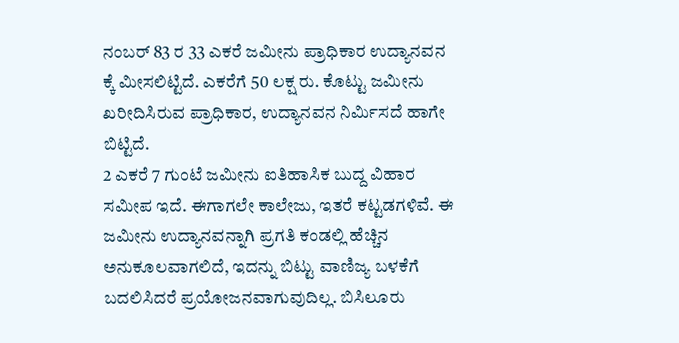ನಂಬರ್ 83 ರ 33 ಎಕರೆ ಜಮೀನು ಪ್ರಾಧಿಕಾರ ಉದ್ಯಾನವನ ಕ್ಕೆ ಮೀಸಲಿಟ್ಟಿದೆ. ಎಕರೆಗೆ 50 ಲಕ್ಷ ರು. ಕೊಟ್ಟು ಜಮೀನು ಖರೀದಿಸಿರುವ ಪ್ರಾಧಿಕಾರ, ಉದ್ಯಾನವನ ನಿರ್ಮಿಸದೆ ಹಾಗೇ ಬಿಟ್ಟಿದೆ.
2 ಎಕರೆ 7 ಗುಂಟೆ ಜಮೀನು ಐತಿಹಾಸಿಕ ಬುದ್ದ ವಿಹಾರ ಸಮೀಪ ಇದೆ. ಈಗಾಗಲೇ ಕಾಲೇಜು, ಇತರೆ ಕಟ್ಟಡಗಳಿವೆ. ಈ ಜಮೀನು ಉದ್ಯಾನವನ್ನಾಗಿ ಪ್ರಗತಿ ಕಂಡಲ್ಲಿ ಹೆಚ್ಚಿನ ಅನುಕೂಲವಾಗಲಿದೆ, ಇದನ್ನು ಬಿಟ್ಟು ವಾಣಿಜ್ಯ ಬಳಕೆಗೆ ಬದಲಿಸಿದರೆ ಪ್ರಯೋಜನವಾಗುವುದಿಲ್ಲ. ಬಿಸಿಲೂರು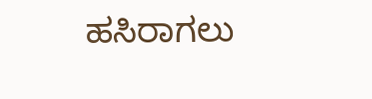ಹಸಿರಾಗಲು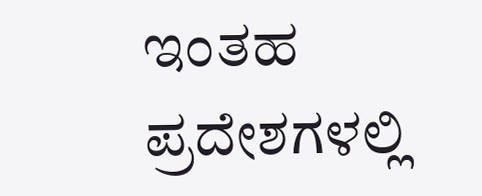ಇಂತಹ ಪ್ರದೇಶಗಳಲ್ಲಿ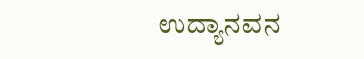ಉದ್ಯಾನವನ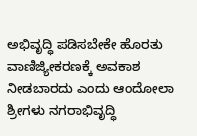ಅಭಿವೃದ್ಧಿ ಪಡಿಸಬೇಕೇ ಹೊರತು ವಾಣಿಜ್ಯೀಕರಣಕ್ಕೆ ಅವಕಾಶ ನೀಡಬಾರದು ಎಂದು ಆಂದೋಲಾ ಶ್ರೀಗಳು ನಗರಾಭಿವೃದ್ಧಿ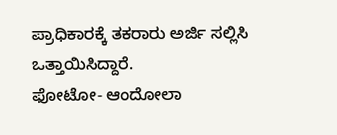ಪ್ರಾಧಿಕಾರಕ್ಕೆ ತಕರಾರು ಅರ್ಜಿ ಸಲ್ಲಿಸಿ ಒತ್ತಾಯಿಸಿದ್ದಾರೆ.
ಫೋಟೋ- ಆಂದೋಲಾ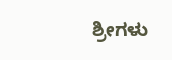ಶ್ರೀಗಳು